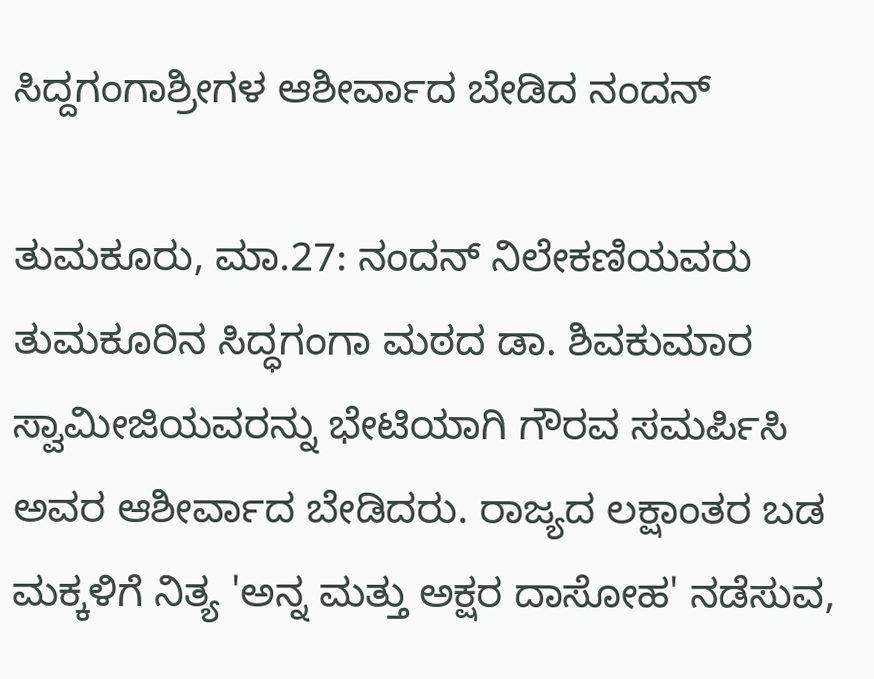ಸಿದ್ದಗಂಗಾಶ್ರೀಗಳ ಆಶೀರ್ವಾದ ಬೇಡಿದ ನಂದನ್

ತುಮಕೂರು, ಮಾ.27: ನಂದನ್ ನಿಲೇಕಣಿಯವರು ತುಮಕೂರಿನ ಸಿದ್ಧಗಂಗಾ ಮಠದ ಡಾ. ಶಿವಕುಮಾರ ಸ್ವಾಮೀಜಿಯವರನ್ನು ಭೇಟಿಯಾಗಿ ಗೌರವ ಸಮರ್ಪಿಸಿ ಅವರ ಆಶೀರ್ವಾದ ಬೇಡಿದರು. ರಾಜ್ಯದ ಲಕ್ಷಾಂತರ ಬಡ ಮಕ್ಕಳಿಗೆ ನಿತ್ಯ 'ಅನ್ನ ಮತ್ತು ಅಕ್ಷರ ದಾಸೋಹ' ನಡೆಸುವ,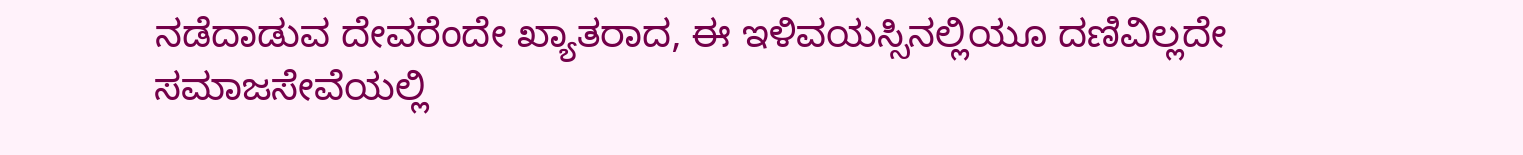ನಡೆದಾಡುವ ದೇವರೆಂದೇ ಖ್ಯಾತರಾದ, ಈ ಇಳಿವಯಸ್ಸಿನಲ್ಲಿಯೂ ದಣಿವಿಲ್ಲದೇ ಸಮಾಜಸೇವೆಯಲ್ಲಿ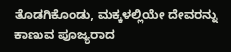ತೊಡಗಿಕೊಂಡು, ಮಕ್ಕಳಲ್ಲಿಯೇ ದೇವರನ್ನು ಕಾಣುವ ಪೂಜ್ಯರಾದ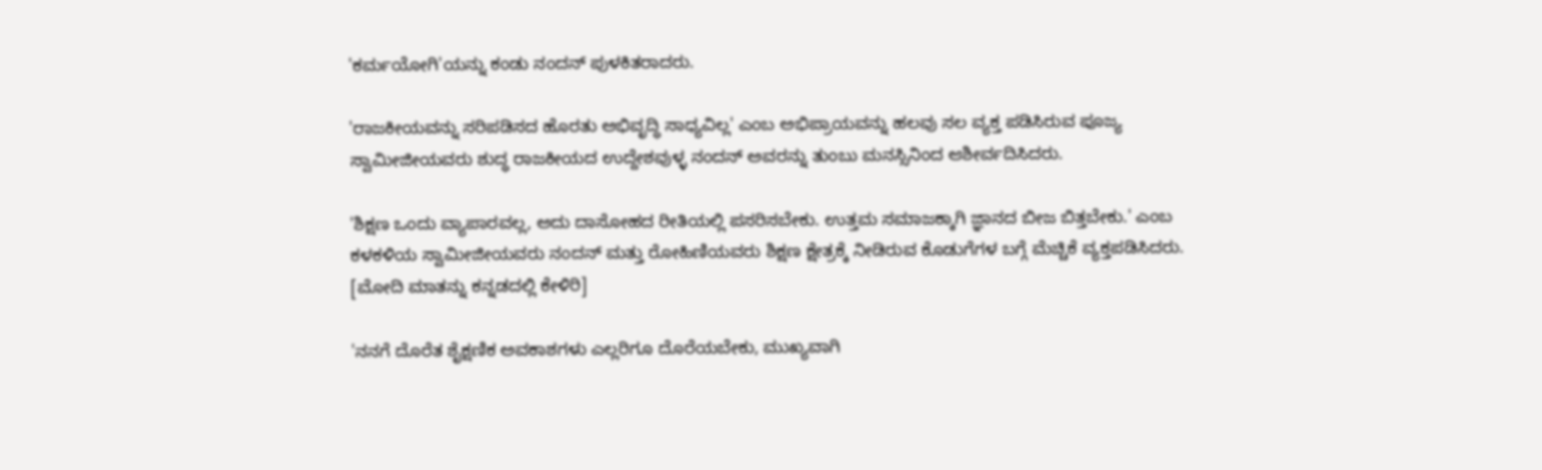'ಕರ್ಮಯೋಗಿ'ಯನ್ನು ಕಂಡು ನಂದನ್ ಪುಳಕಿತರಾದರು.

'ರಾಜಕೀಯವನ್ನು ಸರಿಪಡಿಸದ ಹೊರತು ಅಭಿವೃದ್ಧಿ ಸಾಧ್ಯವಿಲ್ಲ' ಎಂಬ ಅಭಿಪ್ರಾಯವನ್ನು ಹಲವು ಸಲ ವ್ಯಕ್ತ ಪಡಿಸಿರುವ ಪೂಜ್ಯ ಸ್ವಾಮೀಜೀಯವರು ಶುದ್ಧ ರಾಜಕೀಯದ ಉದ್ದೇಶವುಳ್ಳ ನಂದನ್ ಅವರನ್ನು ತುಂಬು ಮನಸ್ಸಿನಿಂದ ಆಶೀರ್ವದಿಸಿದರು.

'ಶಿಕ್ಷಣ ಒಂದು ವ್ಯಾಪಾರವಲ್ಲ, ಅದು ದಾಸೋಹದ ರೀತಿಯಲ್ಲಿ ಪಸರಿಸಬೇಕು. ಉತ್ತಮ ಸಮಾಜಕ್ಕಾಗಿ ಜ್ಞಾನದ ಬೀಜ ಬಿತ್ತಬೇಕು.' ಎಂಬ ಕಳಕಳಿಯ ಸ್ವಾಮೀಜೀಯವರು ನಂದನ್ ಮತ್ತು ರೋಹಿಣಿಯವರು ಶಿಕ್ಷಣ ಕ್ಷೇತ್ರಕ್ಕೆ ನೀಡಿರುವ ಕೊಡುಗೆಗಳ ಬಗ್ಗೆ ಮೆಚ್ಚಿಕೆ ವ್ಯಕ್ತಪಡಿಸಿದರು. [ಮೋದಿ ಮಾತನ್ನು ಕನ್ನಡದಲ್ಲಿ ಕೇಳಿರಿ]

'ನನಗೆ ದೊರೆತ ಶೈಕ್ಷಣಿಕ ಅವಕಾಶಗಳು ಎಲ್ಲರಿಗೂ ದೊರೆಯಬೇಕು, ಮುಖ್ಯವಾಗಿ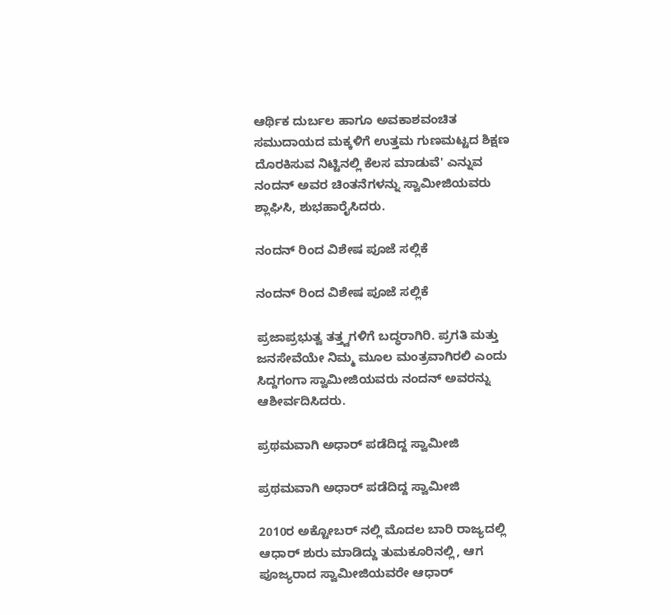ಆರ್ಥಿಕ ದುರ್ಬಲ ಹಾಗೂ ಅವಕಾಶವಂಚಿತ ಸಮುದಾಯದ ಮಕ್ಕಳಿಗೆ ಉತ್ತಮ ಗುಣಮಟ್ಟದ ಶಿಕ್ಷಣ ದೊರಕಿಸುವ ನಿಟ್ಟಿನಲ್ಲಿ ಕೆಲಸ ಮಾಡುವೆ' ಎನ್ನುವ ನಂದನ್ ಅವರ ಚಿಂತನೆಗಳನ್ನು ಸ್ವಾಮೀಜಿಯವರು ಶ್ಲಾಘಿಸಿ, ಶುಭಹಾರೈಸಿದರು.

ನಂದನ್ ರಿಂದ ವಿಶೇಷ ಪೂಜೆ ಸಲ್ಲಿಕೆ

ನಂದನ್ ರಿಂದ ವಿಶೇಷ ಪೂಜೆ ಸಲ್ಲಿಕೆ

ಪ್ರಜಾಪ್ರಭುತ್ವ ತತ್ತ್ವಗಳಿಗೆ ಬದ್ಧರಾಗಿರಿ. ಪ್ರಗತಿ ಮತ್ತು ಜನಸೇವೆಯೇ ನಿಮ್ಮ ಮೂಲ ಮಂತ್ರವಾಗಿರಲಿ ಎಂದು ಸಿದ್ದಗಂಗಾ ಸ್ವಾಮೀಜಿಯವರು ನಂದನ್ ಅವರನ್ನು ಆಶೀರ್ವದಿಸಿದರು.

ಪ್ರಥಮವಾಗಿ ಅಧಾರ್ ಪಡೆದಿದ್ದ ಸ್ವಾಮೀಜಿ

ಪ್ರಥಮವಾಗಿ ಅಧಾರ್ ಪಡೆದಿದ್ದ ಸ್ವಾಮೀಜಿ

2010ರ ಅಕ್ಟೋಬರ್ ನಲ್ಲಿ ಮೊದಲ ಬಾರಿ ರಾಜ್ಯದಲ್ಲಿ ಆಧಾರ್ ಶುರು ಮಾಡಿದ್ದು ತುಮಕೂರಿನಲ್ಲಿ, ಆಗ ಪೂಜ್ಯರಾದ ಸ್ವಾಮೀಜಿಯವರೇ ಆಧಾರ್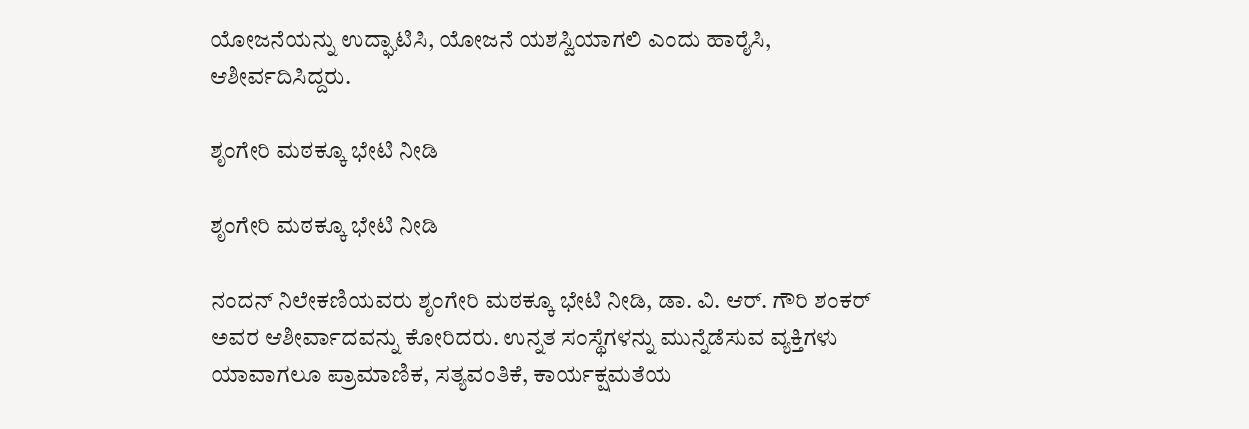ಯೋಜನೆಯನ್ನು ಉದ್ಘಾಟಿಸಿ, ಯೋಜನೆ ಯಶಸ್ವಿಯಾಗಲಿ ಎಂದು ಹಾರೈಸಿ, ಆಶೀರ್ವದಿಸಿದ್ದರು.

ಶೃಂಗೇರಿ ಮಠಕ್ಕೂ ಭೇಟಿ ನೀಡಿ

ಶೃಂಗೇರಿ ಮಠಕ್ಕೂ ಭೇಟಿ ನೀಡಿ

ನಂದನ್ ನಿಲೇಕಣಿಯವರು ಶೃಂಗೇರಿ ಮಠಕ್ಕೂ ಭೇಟಿ ನೀಡಿ, ಡಾ. ವಿ. ಆರ್. ಗೌರಿ ಶಂಕರ್ ಅವರ ಆಶೀರ್ವಾದವನ್ನು ಕೋರಿದರು. ಉನ್ನತ ಸಂಸ್ಥೆಗಳನ್ನು ಮುನ್ನೆಡೆಸುವ ವ್ಯಕ್ತಿಗಳು ಯಾವಾಗಲೂ ಪ್ರಾಮಾಣಿಕ, ಸತ್ಯವಂತಿಕೆ, ಕಾರ್ಯಕ್ಷಮತೆಯ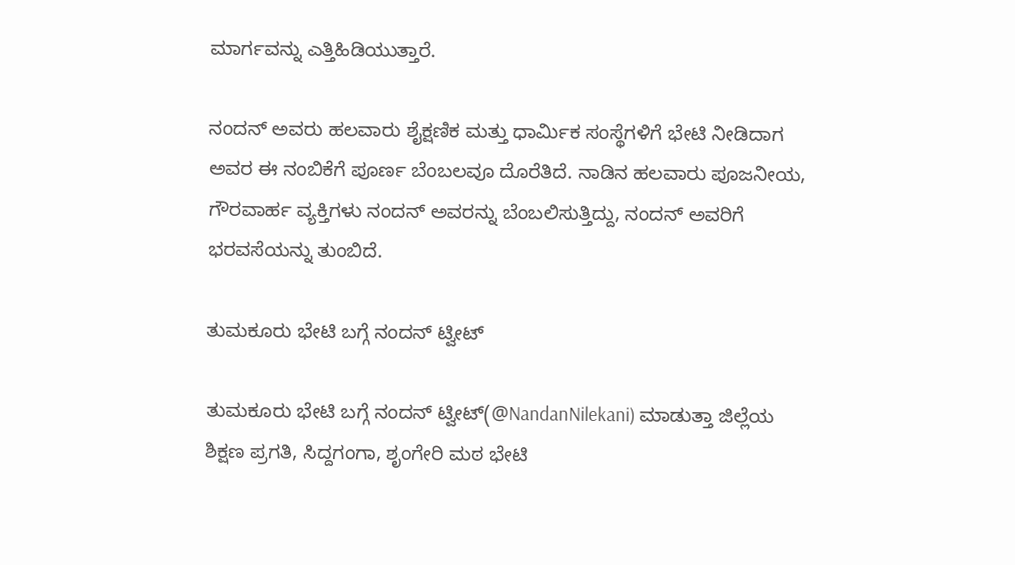ಮಾರ್ಗವನ್ನು ಎತ್ತಿಹಿಡಿಯುತ್ತಾರೆ.

ನಂದನ್ ಅವರು ಹಲವಾರು ಶೈಕ್ಷಣಿಕ ಮತ್ತು ಧಾರ್ಮಿಕ ಸಂಸ್ಥೆಗಳಿಗೆ ಭೇಟಿ ನೀಡಿದಾಗ ಅವರ ಈ ನಂಬಿಕೆಗೆ ಪೂರ್ಣ ಬೆಂಬಲವೂ ದೊರೆತಿದೆ. ನಾಡಿನ ಹಲವಾರು ಪೂಜನೀಯ, ಗೌರವಾರ್ಹ ವ್ಯಕ್ತಿಗಳು ನಂದನ್ ಅವರನ್ನು ಬೆಂಬಲಿಸುತ್ತಿದ್ದು, ನಂದನ್ ಅವರಿಗೆ ಭರವಸೆಯನ್ನು ತುಂಬಿದೆ.

ತುಮಕೂರು ಭೇಟಿ ಬಗ್ಗೆ ನಂದನ್ ಟ್ವೀಟ್

ತುಮಕೂರು ಭೇಟಿ ಬಗ್ಗೆ ನಂದನ್ ಟ್ವೀಟ್(@NandanNilekani) ಮಾಡುತ್ತಾ ಜಿಲ್ಲೆಯ ಶಿಕ್ಷಣ ಪ್ರಗತಿ, ಸಿದ್ದಗಂಗಾ, ಶೃಂಗೇರಿ ಮಠ ಭೇಟಿ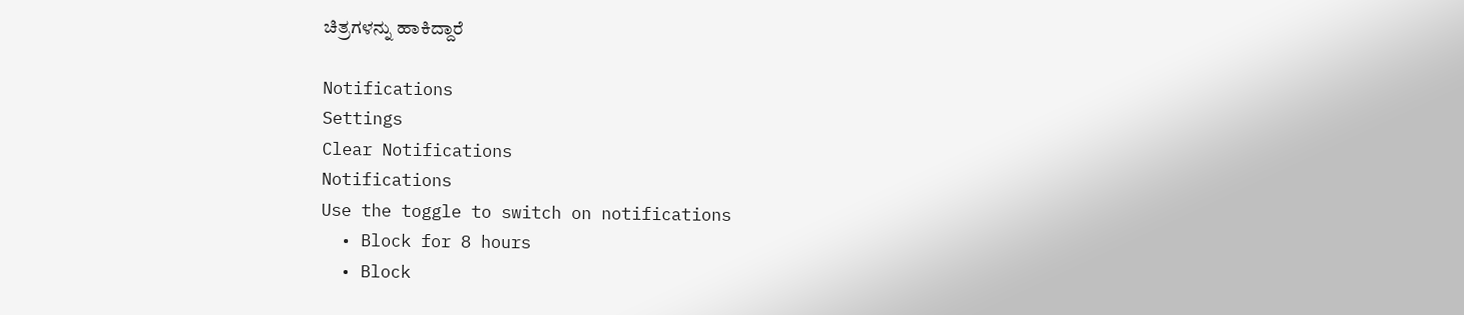ಚಿತ್ರಗಳನ್ನು ಹಾಕಿದ್ದಾರೆ

Notifications
Settings
Clear Notifications
Notifications
Use the toggle to switch on notifications
  • Block for 8 hours
  • Block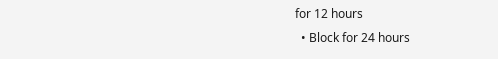for 12 hours
  • Block for 24 hours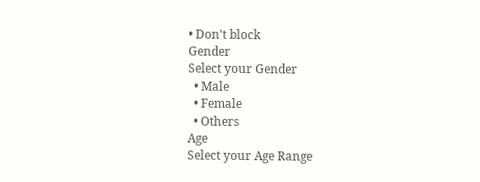• Don't block
Gender
Select your Gender
  • Male
  • Female
  • Others
Age
Select your Age Range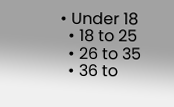• Under 18
  • 18 to 25
  • 26 to 35
  • 36 to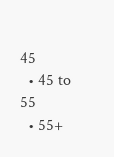45
  • 45 to 55
  • 55+